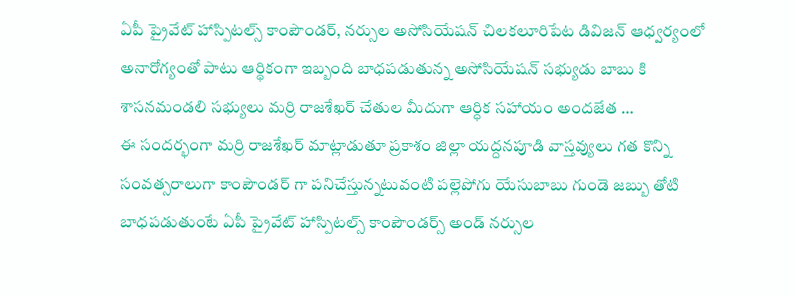ఏపీ ప్రైవేట్ హాస్పిటల్స్ కాంపౌండర్, నర్సుల అసోసియేషన్ చిలకలూరిపేట డివిజన్ ఆధ్వర్యంలో అనారోగ్యంతో పాటు ఆర్థికంగా ఇబ్బంది బాధపడుతున్న అసోసియేషన్ సభ్యుడు బాబు కి శాసనమండలి సభ్యులు మర్రి రాజశేఖర్ చేతుల మీదుగా ఆర్ధిక సహాయం అందజేత …
ఈ సందర్భంగా మర్రి రాజశేఖర్ మాట్లాడుతూ ప్రకాశం జిల్లా యద్దనపూడి వాస్తవ్యులు గత కొన్ని సంవత్సరాలుగా కాంపౌండర్ గా పనిచేస్తున్నటువంటి పల్లెపోగు యేసుబాబు గుండె జబ్బు తోటి బాధపడుతుంటే ఏపీ ప్రైవేట్ హాస్పిటల్స్ కాంపౌండర్స్ అండ్ నర్సుల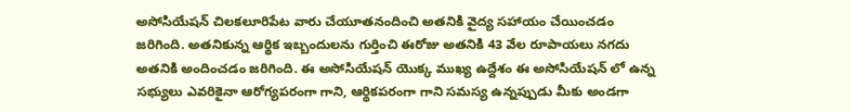అసోసియేషన్ చిలకలూరిపేట వారు చేయూతనందించి అతనికి వైద్య సహాయం చేయించడం జరిగింది. అతనికున్న ఆర్థిక ఇబ్బందులను గుర్తించి ఈరోజు అతనికి 43 వేల రూపాయలు నగదు అతనికి అందించడం జరిగింది. ఈ అసోసియేషన్ యొక్క ముఖ్య ఉద్దేశం ఈ అసోసియేషన్ లో ఉన్న సభ్యులు ఎవరికైనా ఆరోగ్యపరంగా గాని, ఆర్థికపరంగా గాని సమస్య ఉన్నప్పుడు మీకు అండగా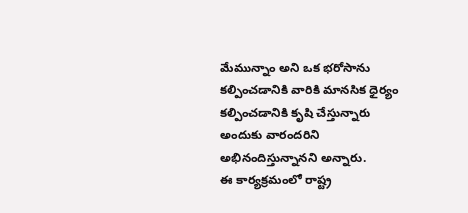మేమున్నాం అని ఒక భరోసాను కల్పించడానికి వారికి మానసిక ధైర్యం కల్పించడానికి కృషి చేస్తున్నారు అందుకు వారందరిని అభినందిస్తున్నానని అన్నారు.
ఈ కార్యక్రమంలో రాష్ట్ర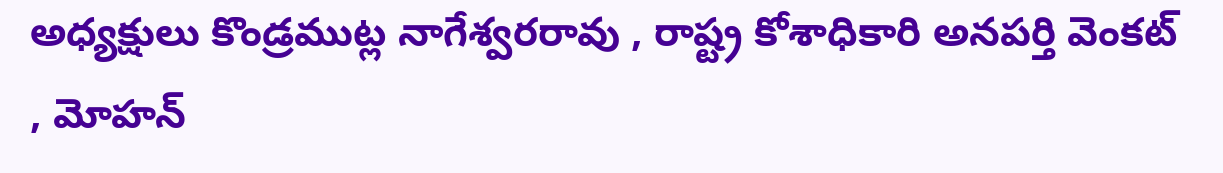అధ్యక్షులు కొండ్రముట్ల నాగేశ్వరరావు , రాష్ట్ర కోశాధికారి అనపర్తి వెంకట్ , మోహన్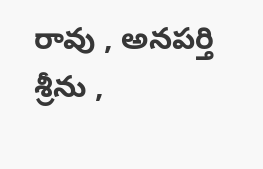రావు , అనపర్తి శ్రీను ,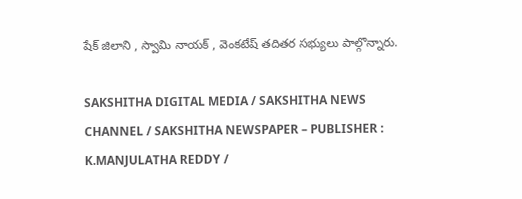షేక్ జిలాని , స్వామి నాయక్ , వెంకటేష్ తదితర సభ్యులు పాల్గొన్నారు.

SAKSHITHA DIGITAL MEDIA / SAKSHITHA NEWS CHANNEL / SAKSHITHA NEWSPAPER – PUBLISHER : K.MANJULATHA REDDY /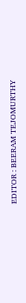EDITOR : BEERAM TEJOMURTHY